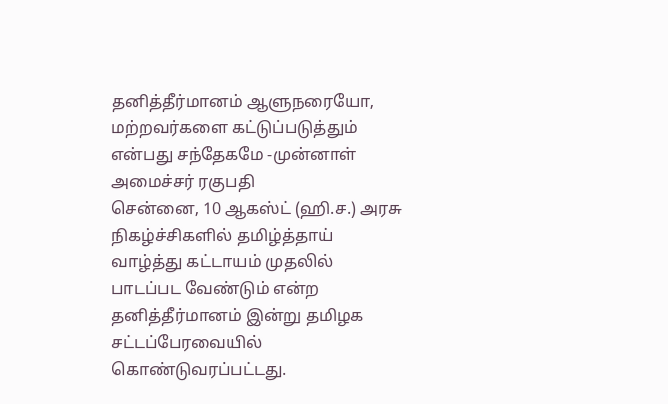தனித்தீர்மானம் ஆளுநரையோ, மற்றவர்களை கட்டுப்படுத்தும் என்பது சந்தேகமே -முன்னாள் அமைச்சர் ரகுபதி
சென்னை, 10 ஆகஸ்ட் (ஹி.ச.) அரசு நிகழ்ச்சிகளில் தமிழ்த்தாய் வாழ்த்து கட்டாயம் முதலில் பாடப்பட வேண்டும் என்ற தனித்தீர்மானம் இன்று தமிழக சட்டப்பேரவையில் கொண்டுவரப்பட்டது.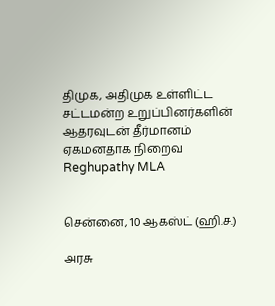திமுக, அதிமுக உள்ளிட்ட சட்டமன்ற உறுப்பினர்களின் ஆதரவுடன் தீர்மானம் ஏகமனதாக நிறைவ
Reghupathy MLA


சென்னை, 10 ஆகஸ்ட் (ஹி.ச.)

அரசு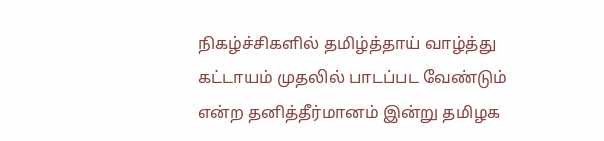நிகழ்ச்சிகளில் தமிழ்த்தாய் வாழ்த்து கட்டாயம் முதலில் பாடப்பட வேண்டும் என்ற தனித்தீர்மானம் இன்று தமிழக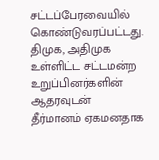சட்டப்பேரவையில் கொண்டுவரப்பட்டது. திமுக, அதிமுக உள்ளிட்ட சட்டமன்ற உறுப்பினர்களின் ஆதரவுடன் தீர்மானம் ஏகமனதாக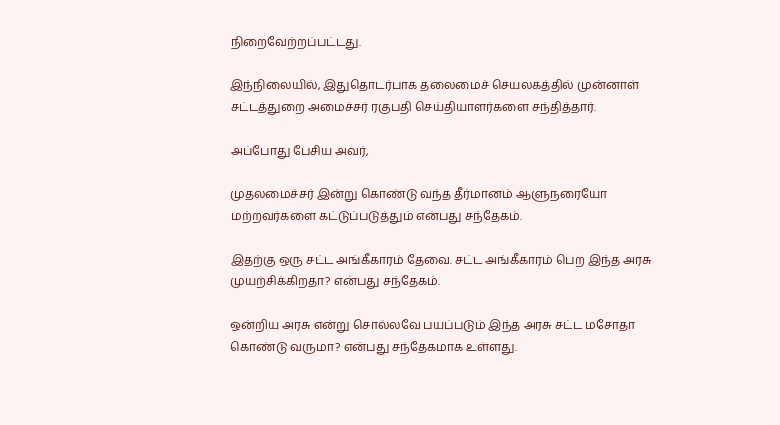நிறைவேற்றப்பட்டது.

இந்நிலையில், இதுதொடர்பாக தலைமைச் செயலகத்தில் முன்னாள் சட்டத்துறை அமைச்சர் ரகுபதி செய்தியாளர்களை சந்தித்தார்.

அப்போது பேசிய அவர்,

முதலமைச்சர் இன்று கொண்டு வந்த தீர்மானம் ஆளுநரையோ மற்றவர்களை கட்டுப்படுத்தும் என்பது சந்தேகம்.

இதற்கு ஒரு சட்ட அங்கீகாரம் தேவை. சட்ட அங்கீகாரம் பெற இந்த அரசு முயற்சிக்கிறதா? என்பது சந்தேகம்.

ஒன்றிய அரசு என்று சொல்லவே பயப்படும் இந்த அரசு சட்ட மசோதா கொண்டு வருமா? என்பது சந்தேகமாக உள்ளது.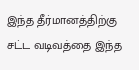இந்த தீர்மானத்திற்கு சட்ட வடிவத்தை இந்த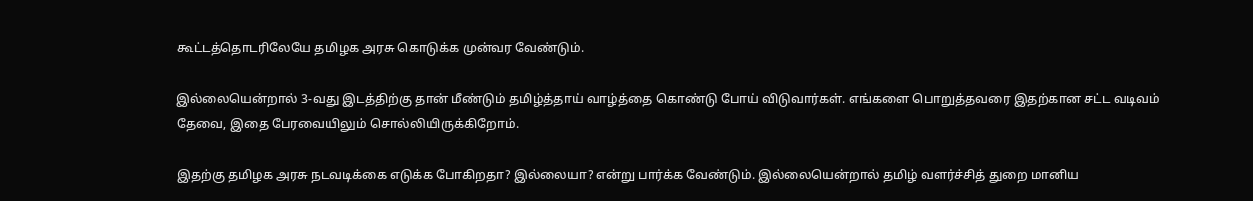கூட்டத்தொடரிலேயே தமிழக அரசு கொடுக்க முன்வர வேண்டும்.

இல்லையென்றால் 3-வது இடத்திற்கு தான் மீண்டும் தமிழ்த்தாய் வாழ்த்தை கொண்டு போய் விடுவார்கள். எங்களை பொறுத்தவரை இதற்கான சட்ட வடிவம் தேவை, இதை பேரவையிலும் சொல்லியிருக்கிறோம்.

இதற்கு தமிழக அரசு நடவடிக்கை எடுக்க போகிறதா? இல்லையா? என்று பார்க்க வேண்டும். இல்லையென்றால் தமிழ் வளர்ச்சித் துறை மானிய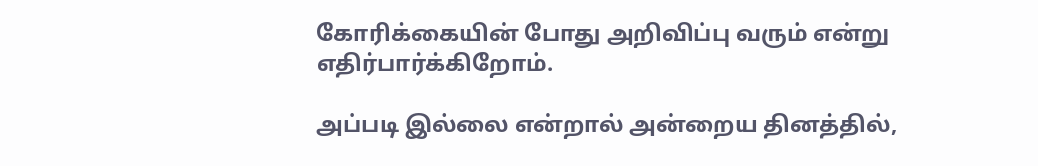கோரிக்கையின் போது அறிவிப்பு வரும் என்று எதிர்பார்க்கிறோம்.

அப்படி இல்லை என்றால் அன்றைய தினத்தில்,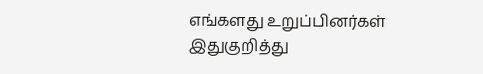எங்களது உறுப்பினர்கள் இதுகுறித்து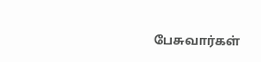பேசுவார்கள்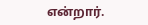என்றார்.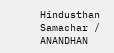Hindusthan Samachar / ANANDHAN